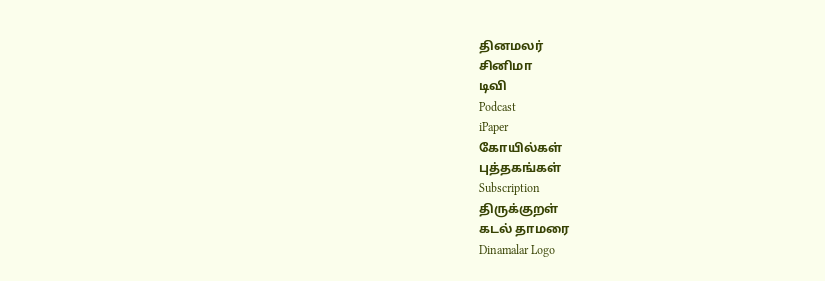தினமலர்
சினிமா
டிவி
Podcast
iPaper
கோயில்கள்
புத்தகங்கள்
Subscription
திருக்குறள்
கடல் தாமரை
Dinamalar Logo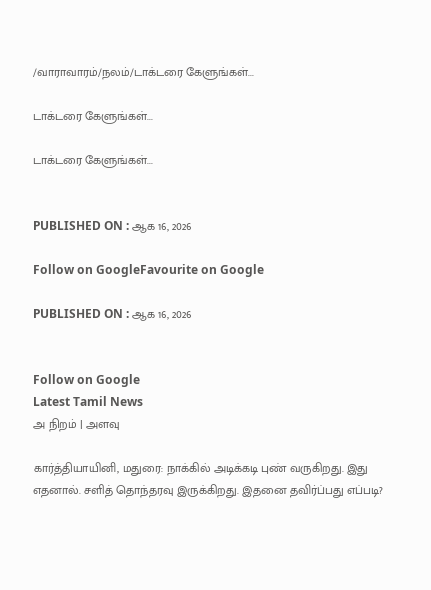/வாராவாரம்/நலம்/டாக்டரை கேளுங்கள்...

டாக்டரை கேளுங்கள்...

டாக்டரை கேளுங்கள்...


PUBLISHED ON : ஆக 16, 2026

Follow on GoogleFavourite on Google

PUBLISHED ON : ஆக 16, 2026


Follow on Google
Latest Tamil News
அ நிறம் | அளவு

கார்த்தியாயினி, மதுரை: நாக்கில் அடிக்கடி புண் வருகிறது. இது எதனால். சளித் தொந்தரவு இருக்கிறது. இதனை தவிர்ப்பது எப்படி?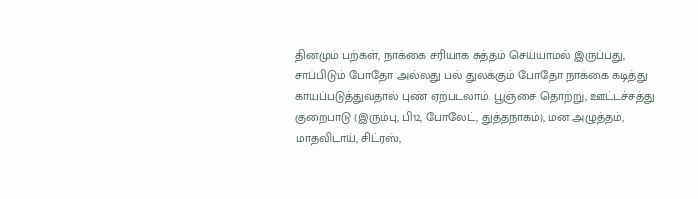தினமும் பற்கள், நாக்கை சரியாக சுத்தம் செய்யாமல் இருப்பது, சாப்பிடும் போதோ அல்லது பல் துலக்கும் போதோ நாக்கை கடித்து காயப்படுத்துவதால் புண் ஏற்படலாம். பூஞ்சை தொற்று, ஊட்டச்சத்து குறைபாடு (இரும்பு, பி12, போலேட், துத்தநாகம்), மன அழுத்தம், மாதவிடாய், சிட்ரஸ்,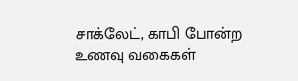சாக்லேட், காபி போன்ற உணவு வகைகள்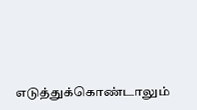எடுத்துக்கொண்டாலும்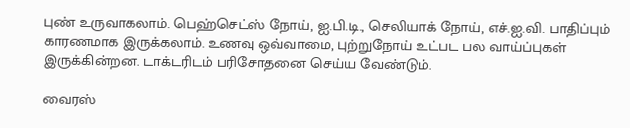புண் உருவாகலாம். பெஹ்செட்ஸ் நோய், ஐ.பி.டி., செலியாக் நோய், எச்.ஐ.வி. பாதிப்பும் காரணமாக இருக்கலாம். உணவு ஒவ்வாமை, புற்றுநோய் உட்பட பல வாய்ப்புகள் இருக்கின்றன. டாக்டரிடம் பரிசோதனை செய்ய வேண்டும்.

வைரஸ்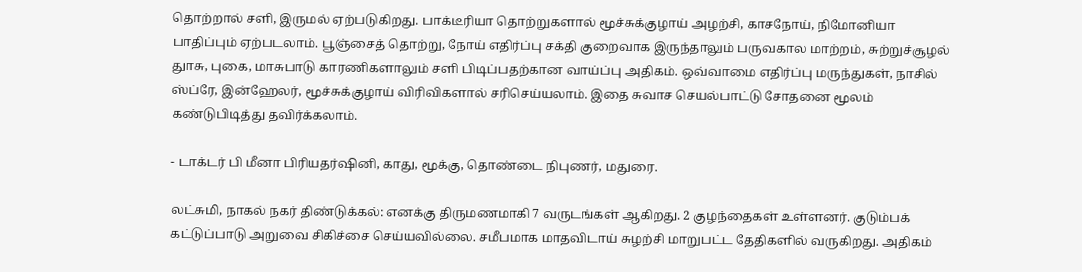தொற்றால் சளி, இருமல் ஏற்படுகிறது. பாக்டீரியா தொற்றுகளால் மூச்சுக்குழாய் அழற்சி, காசநோய், நிமோனியா பாதிப்பும் ஏற்படலாம். பூஞ்சைத் தொற்று, நோய் எதிர்ப்பு சக்தி குறைவாக இருந்தாலும் பருவகால மாற்றம், சுற்றுச்சூழல் துாசு, புகை, மாசுபாடு காரணிகளாலும் சளி பிடிப்பதற்கான வாய்ப்பு அதிகம். ஒவ்வாமை எதிர்ப்பு மருந்துகள், நாசில் ஸ்ப்ரே, இன்ஹேலர், மூச்சுக்குழாய் விரிவிகளால் சரிசெய்யலாம். இதை சுவாச செயல்பாட்டு சோதனை மூலம் கண்டுபிடித்து தவிர்க்கலாம்.

- டாக்டர் பி மீனா பிரியதர்ஷினி, காது, மூக்கு, தொண்டை நிபுணர், மதுரை.

லட்சுமி, நாகல் நகர் திண்டுக்கல்: எனக்கு திருமணமாகி 7 வருடங்கள் ஆகிறது. 2 குழந்தைகள் உள்ளனர். குடும்பக் கட்டுப்பாடு அறுவை சிகிச்சை செய்யவில்லை. சமீபமாக மாதவிடாய் சுழற்சி மாறுபட்ட தேதிகளில் வருகிறது. அதிகம்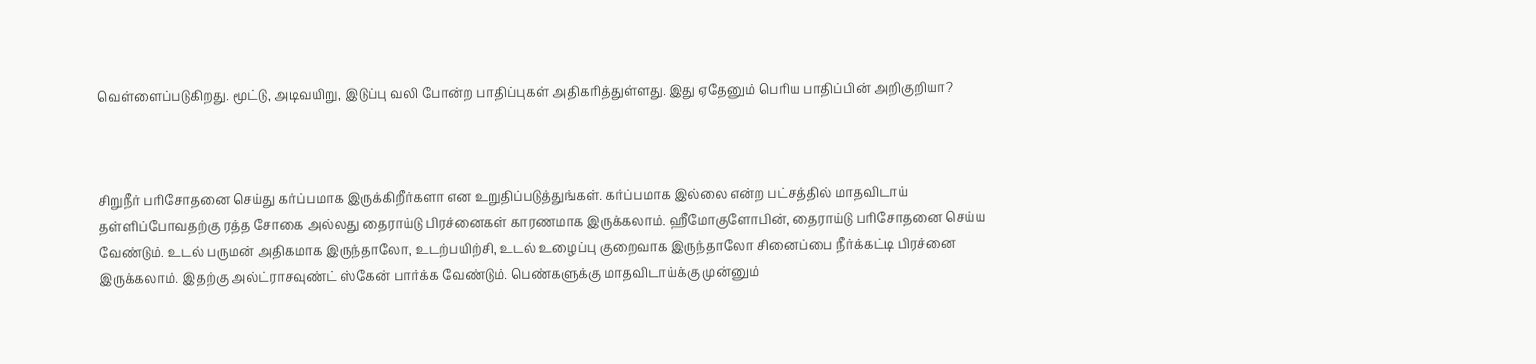வெள்ளைப்படுகிறது. மூட்டு, அடிவயிறு, இடுப்பு வலி போன்ற பாதிப்புகள் அதிகரித்துள்ளது. இது ஏதேனும் பெரிய பாதிப்பின் அறிகுறியா?



சிறுநீர் பரிசோதனை செய்து கர்ப்பமாக இருக்கிறீர்களா என உறுதிப்படுத்துங்கள். கர்ப்பமாக இல்லை என்ற பட்சத்தில் மாதவிடாய் தள்ளிப்போவதற்கு ரத்த சோகை அல்லது தைராய்டு பிரச்னைகள் காரணமாக இருக்கலாம். ஹீமோகுளோபின், தைராய்டு பரிசோதனை செய்ய வேண்டும். உடல் பருமன் அதிகமாக இருந்தாலோ, உடற்பயிற்சி, உடல் உழைப்பு குறைவாக இருந்தாலோ சினைப்பை நீர்க்கட்டி பிரச்னை இருக்கலாம். இதற்கு அல்ட்ராசவுண்ட் ஸ்கேன் பார்க்க வேண்டும். பெண்களுக்கு மாதவிடாய்க்கு முன்னும்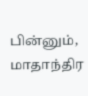பின்னும், மாதாந்திர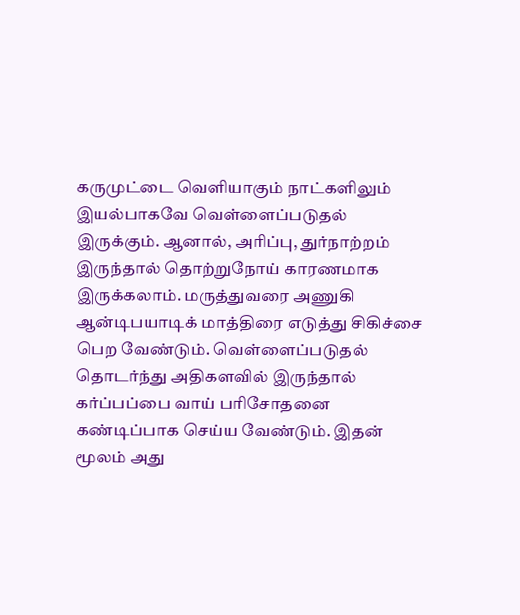கருமுட்டை வெளியாகும் நாட்களிலும் இயல்பாகவே வெள்ளைப்படுதல் இருக்கும். ஆனால், அரிப்பு, துர்நாற்றம் இருந்தால் தொற்றுநோய் காரணமாக இருக்கலாம். மருத்துவரை அணுகி ஆன்டிபயாடிக் மாத்திரை எடுத்து சிகிச்சை பெற வேண்டும். வெள்ளைப்படுதல் தொடர்ந்து அதிகளவில் இருந்தால் கர்ப்பப்பை வாய் பரிசோதனை கண்டிப்பாக செய்ய வேண்டும். இதன் மூலம் அது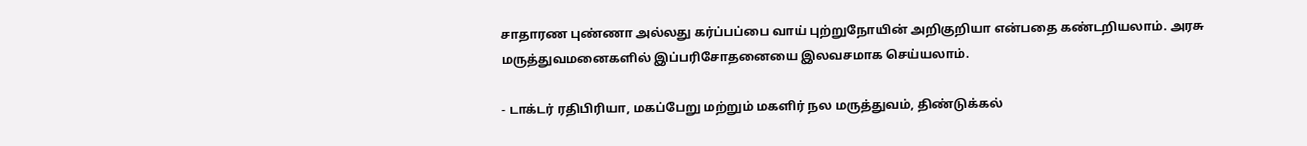சாதாரண புண்ணா அல்லது கர்ப்பப்பை வாய் புற்றுநோயின் அறிகுறியா என்பதை கண்டறியலாம். அரசு மருத்துவமனைகளில் இப்பரிசோதனையை இலவசமாக செய்யலாம்.

- டாக்டர் ரதிபிரியா, மகப்பேறு மற்றும் மகளிர் நல மருத்துவம், திண்டுக்கல்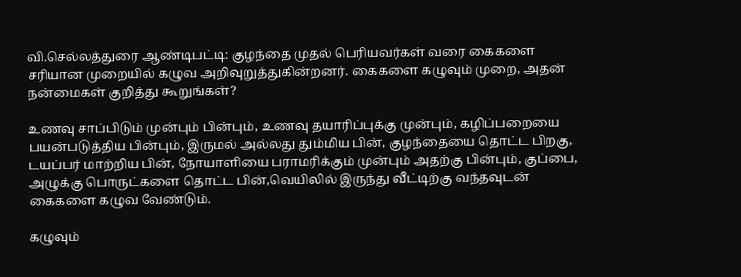வி.செல்லத்துரை ஆண்டிபட்டி: குழந்தை முதல் பெரியவர்கள் வரை கைகளை சரியான முறையில் கழுவ அறிவுறுத்துகின்றனர். கைகளை கழுவும் முறை, அதன் நன்மைகள் குறித்து கூறுங்கள்?

உணவு சாப்பிடும் முன்பும் பின்பும், உணவு தயாரிப்புக்கு முன்பும், கழிப்பறையை பயன்படுத்திய பின்பும், இருமல் அல்லது தும்மிய பின், குழந்தையை தொட்ட பிறகு, டயப்பர் மாற்றிய பின், நோயாளியை பராமரிக்கும் முன்பும் அதற்கு பின்பும், குப்பை, அழுக்கு பொருட்களை தொட்ட பின்,வெயிலில் இருந்து வீட்டிற்கு வந்தவுடன் கைகளை கழுவ வேண்டும்.

கழுவும்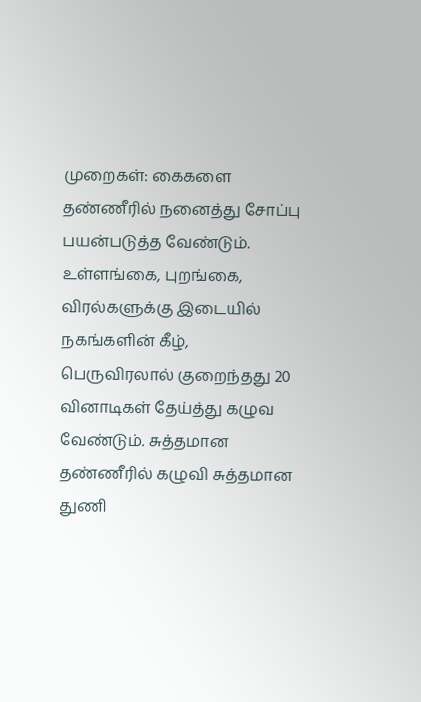முறைகள்: கைகளை தண்ணீரில் நனைத்து சோப்பு பயன்படுத்த வேண்டும். உள்ளங்கை, புறங்கை, விரல்களுக்கு இடையில் நகங்களின் கீழ், பெருவிரலால் குறைந்தது 20 வினாடிகள் தேய்த்து கழுவ வேண்டும். சுத்தமான தண்ணீரில் கழுவி சுத்தமான துணி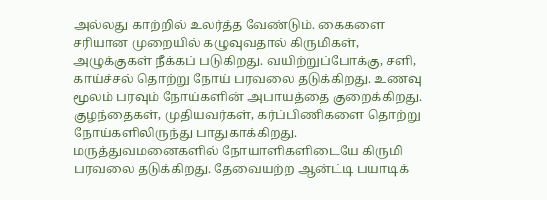அல்லது காற்றில் உலர்த்த வேண்டும். கைகளை சரியான முறையில் கழுவுவதால் கிருமிகள், அழுக்குகள் நீக்கப் படுகிறது. வயிற்றுப்போக்கு, சளி, காய்ச்சல் தொற்று நோய் பரவலை தடுக்கிறது. உணவு மூலம் பரவும் நோய்களின் அபாயத்தை குறைக்கிறது. குழந்தைகள், முதியவர்கள், கர்ப்பிணிகளை தொற்று நோய்களிலிருந்து பாதுகாக்கிறது. மருத்துவமனைகளில் நோயாளிகளிடையே கிருமி பரவலை தடுக்கிறது. தேவையற்ற ஆன்ட்டி பயாடிக்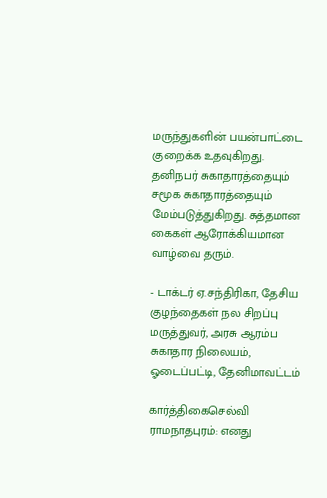மருந்துகளின் பயன்பாட்டை குறைக்க உதவுகிறது. தனிநபர் சுகாதாரத்தையும் சமூக சுகாதாரத்தையும் மேம்படுத்துகிறது. சுத்தமான கைகள் ஆரோக்கியமான வாழ்வை தரும்.

- டாக்டர் ஏ.சந்திரிகா, தேசிய குழந்தைகள் நல சிறப்பு மருத்துவர், அரசு ஆரம்ப சுகாதார நிலையம், ஓடைப்பட்டி, தேனிமாவட்டம்

கார்த்திகைசெல்வி ராமநாதபுரம்: எனது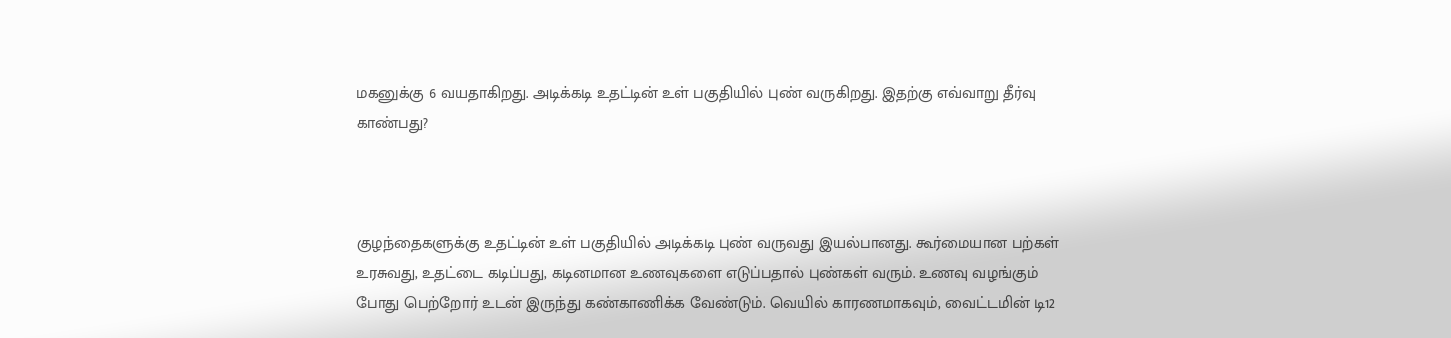மகனுக்கு 6 வயதாகிறது. அடிக்கடி உதட்டின் உள் பகுதியில் புண் வருகிறது. இதற்கு எவ்வாறு தீர்வு காண்பது?



குழந்தைகளுக்கு உதட்டின் உள் பகுதியில் அடிக்கடி புண் வருவது இயல்பானது. கூர்மையான பற்கள் உரசுவது, உதட்டை கடிப்பது, கடினமான உணவுகளை எடுப்பதால் புண்கள் வரும். உணவு வழங்கும் போது பெற்றோர் உடன் இருந்து கண்காணிக்க வேண்டும். வெயில் காரணமாகவும், வைட்டமின் டி12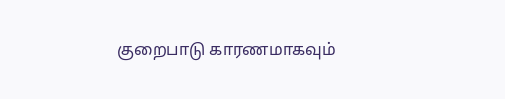குறைபாடு காரணமாகவும்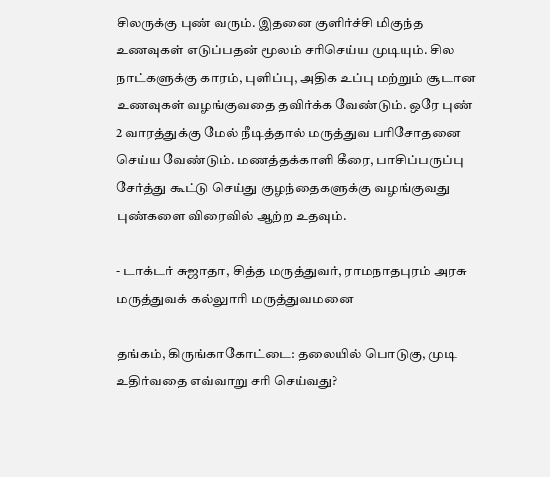சிலருக்கு புண் வரும். இதனை குளிர்ச்சி மிகுந்த உணவுகள் எடுப்பதன் மூலம் சரிசெய்ய முடியும். சில நாட்களுக்கு காரம், புளிப்பு, அதிக உப்பு மற்றும் சூடான உணவுகள் வழங்குவதை தவிர்க்க வேண்டும். ஒரே புண் 2 வாரத்துக்கு மேல் நீடித்தால் மருத்துவ பரிசோதனை செய்ய வேண்டும். மணத்தக்காளி கீரை, பாசிப்பருப்பு சேர்த்து கூட்டு செய்து குழந்தைகளுக்கு வழங்குவது புண்களை விரைவில் ஆற்ற உதவும்.

- டாக்டர் சுஜாதா, சித்த மருத்துவர், ராமநாதபுரம் அரசு மருத்துவக் கல்லுாரி மருத்துவமனை

தங்கம், கிருங்காகோட்டை: தலையில் பொடுகு, முடி உதிர்வதை எவ்வாறு சரி செய்வது?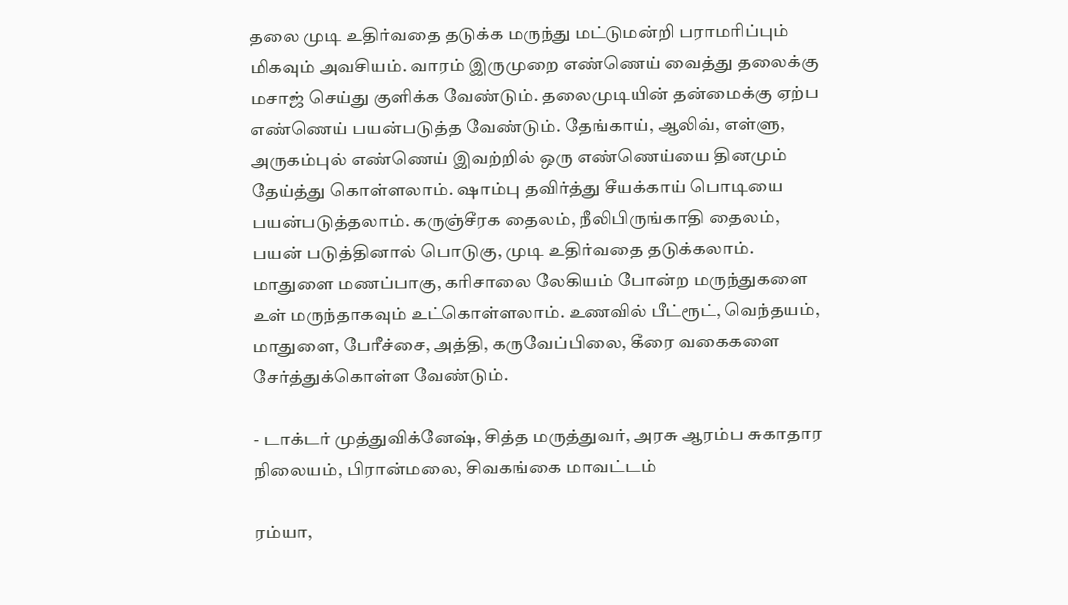தலை முடி உதிர்வதை தடுக்க மருந்து மட்டுமன்றி பராமரிப்பும் மிகவும் அவசியம். வாரம் இருமுறை எண்ணெய் வைத்து தலைக்கு மசாஜ் செய்து குளிக்க வேண்டும். தலைமுடியின் தன்மைக்கு ஏற்ப எண்ணெய் பயன்படுத்த வேண்டும். தேங்காய், ஆலிவ், எள்ளு, அருகம்புல் எண்ணெய் இவற்றில் ஒரு எண்ணெய்யை தினமும் தேய்த்து கொள்ளலாம். ஷாம்பு தவிர்த்து சீயக்காய் பொடியை பயன்படுத்தலாம். கருஞ்சீரக தைலம், நீலிபிருங்காதி தைலம், பயன் படுத்தினால் பொடுகு, முடி உதிர்வதை தடுக்கலாம். மாதுளை மணப்பாகு, கரிசாலை லேகியம் போன்ற மருந்துகளை உள் மருந்தாகவும் உட்கொள்ளலாம். உணவில் பீட்ரூட், வெந்தயம், மாதுளை, பேரீச்சை, அத்தி, கருவேப்பிலை, கீரை வகைகளை சேர்த்துக்கொள்ள வேண்டும்.

- டாக்டர் முத்துவிக்னேஷ், சித்த மருத்துவர், அரசு ஆரம்ப சுகாதார நிலையம், பிரான்மலை, சிவகங்கை மாவட்டம்

ரம்யா,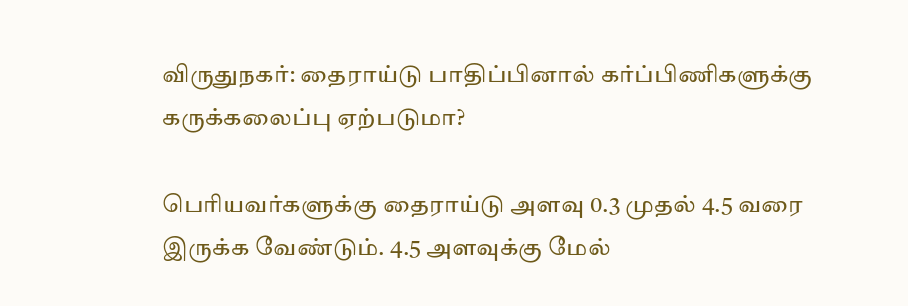விருதுநகர்: தைராய்டு பாதிப்பினால் கர்ப்பிணிகளுக்கு கருக்கலைப்பு ஏற்படுமா?

பெரியவர்களுக்கு தைராய்டு அளவு 0.3 முதல் 4.5 வரை இருக்க வேண்டும். 4.5 அளவுக்கு மேல்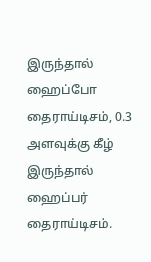இருந்தால் ஹைப்போ தைராய்டிசம், 0.3 அளவுக்கு கீழ் இருந்தால் ஹைப்பர் தைராய்டிசம்.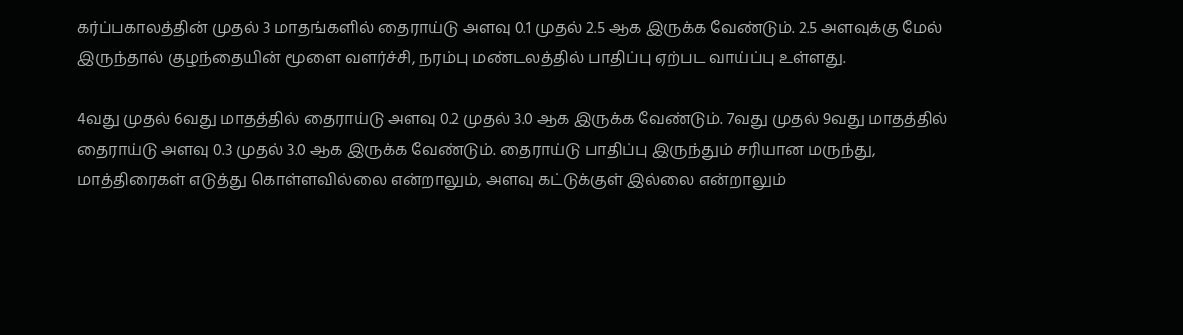கர்ப்பகாலத்தின் முதல் 3 மாதங்களில் தைராய்டு அளவு 0.1 முதல் 2.5 ஆக இருக்க வேண்டும். 2.5 அளவுக்கு மேல் இருந்தால் குழந்தையின் மூளை வளர்ச்சி, நரம்பு மண்டலத்தில் பாதிப்பு ஏற்பட வாய்ப்பு உள்ளது.

4வது முதல் 6வது மாதத்தில் தைராய்டு அளவு 0.2 முதல் 3.0 ஆக இருக்க வேண்டும். 7வது முதல் 9வது மாதத்தில் தைராய்டு அளவு 0.3 முதல் 3.0 ஆக இருக்க வேண்டும். தைராய்டு பாதிப்பு இருந்தும் சரியான மருந்து, மாத்திரைகள் எடுத்து கொள்ளவில்லை என்றாலும், அளவு கட்டுக்குள் இல்லை என்றாலும்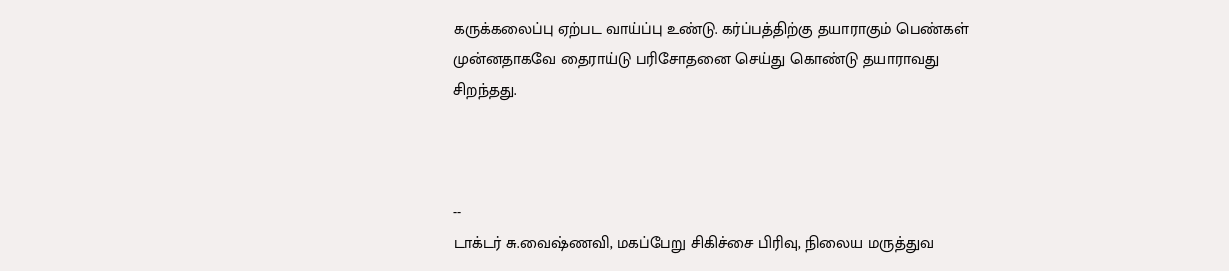கருக்கலைப்பு ஏற்பட வாய்ப்பு உண்டு. கர்ப்பத்திற்கு தயாராகும் பெண்கள் முன்னதாகவே தைராய்டு பரிசோதனை செய்து கொண்டு தயாராவது சிறந்தது.



--
டாக்டர் சு.வைஷ்ணவி, மகப்பேறு சிகிச்சை பிரிவு, நிலைய மருத்துவ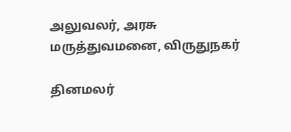அலுவலர், அரசு மருத்துவமனை, விருதுநகர்

தினமலர்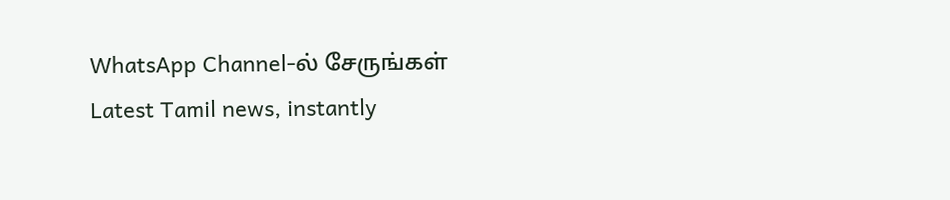WhatsApp Channel-ல் சேருங்கள்
Latest Tamil news, instantly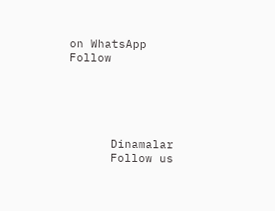on WhatsApp
Follow





      Dinamalar
      Follow us